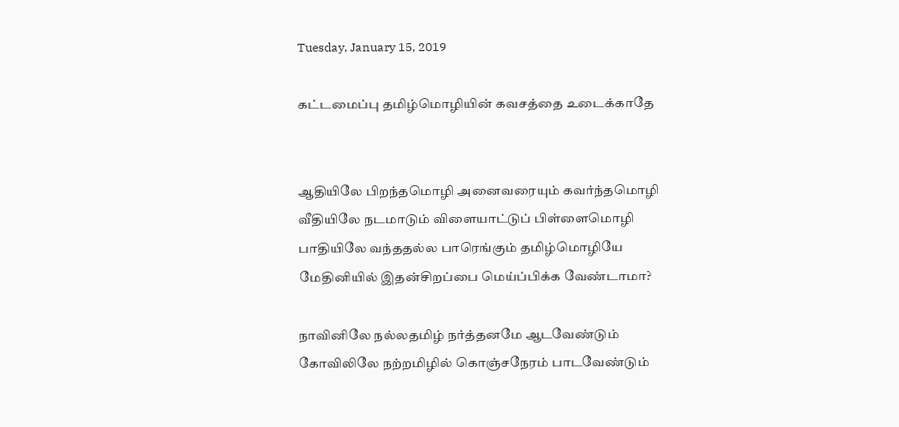Tuesday, January 15, 2019

கட்டமைப்பு தமிழ்மொழியின் கவசத்தை உடைக்காதே


ஆதியிலே பிறந்தமொழி அனைவரையும் கவர்ந்தமொழி
வீதியிலே நடமாடும் விளையாட்டுப் பிள்ளைமொழி
பாதியிலே வந்ததல்ல பாரெங்கும் தமிழ்மொழியே
மேதினியில் இதன்சிறப்பை மெய்ப்பிக்க வேண்டாமா?

நாவினிலே நல்லதமிழ் நர்த்தனமே ஆடவேண்டும்
கோவிலிலே நற்றமிழில் கொஞ்சநேரம் பாடவேண்டும்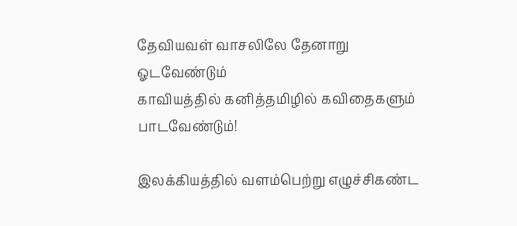தேவியவள் வாசலிலே தேனாறு ஓடவேண்டும்
காவியத்தில் கனித்தமிழில் கவிதைகளும் பாடவேண்டும்!

இலக்கியத்தில் வளம்பெற்று எழுச்சிகண்ட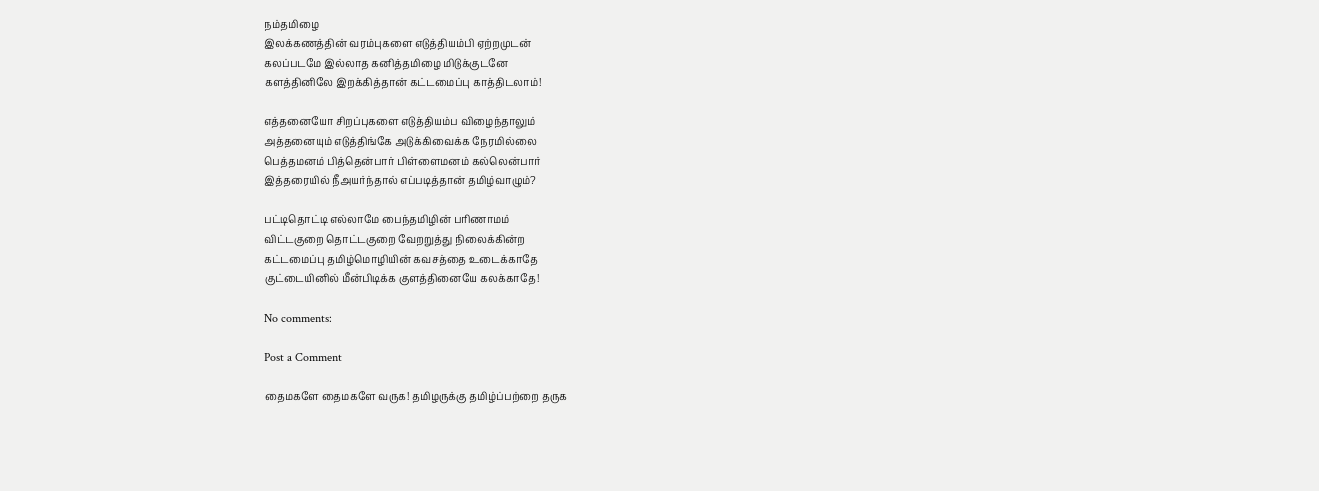நம்தமிழை
இலக்கணத்தின் வரம்புகளை எடுத்தியம்பி ஏற்றமுடன்
கலப்படமே இல்லாத கனித்தமிழை மிடுக்குடனே
களத்தினிலே இறக்கித்தான் கட்டமைப்பு காத்திடலாம்!

எத்தனையோ சிறப்புகளை எடுத்தியம்ப விழைந்தாலும்
அத்தனையும் எடுத்திங்கே அடுக்கிவைக்க நேரமில்லை
பெத்தமனம் பித்தென்பார் பிள்ளைமனம் கல்லென்பார்
இத்தரையில் நீஅயர்ந்தால் எப்படித்தான் தமிழ்வாழும்?

பட்டிதொட்டி எல்லாமே பைந்தமிழின் பரிணாமம்
விட்டகுறை தொட்டகுறை வேறறுத்து நிலைக்கின்ற
கட்டமைப்பு தமிழ்மொழியின் கவசத்தை உடைக்காதே
குட்டையினில் மீன்பிடிக்க குளத்தினையே கலக்காதே!

No comments:

Post a Comment

தைமகளே தைமகளே வருக! தமிழருக்கு தமிழ்ப்பற்றை தருக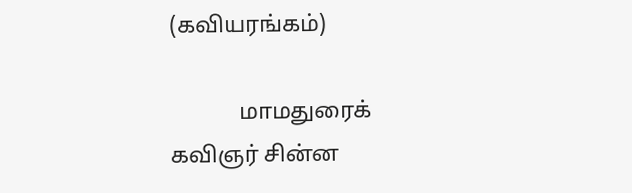(கவியரங்கம்)

            மாமதுரைக் கவிஞர் சின்ன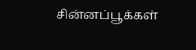சின்னப்பூக்கள்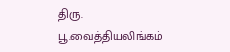திரு. பூ.வைத்தியலிங்கம்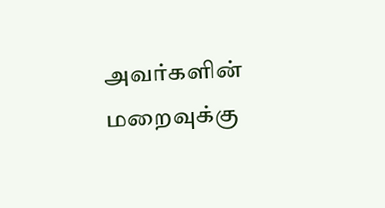அவர்களின் மறைவுக்கு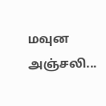மவுன அஞ்சலி...